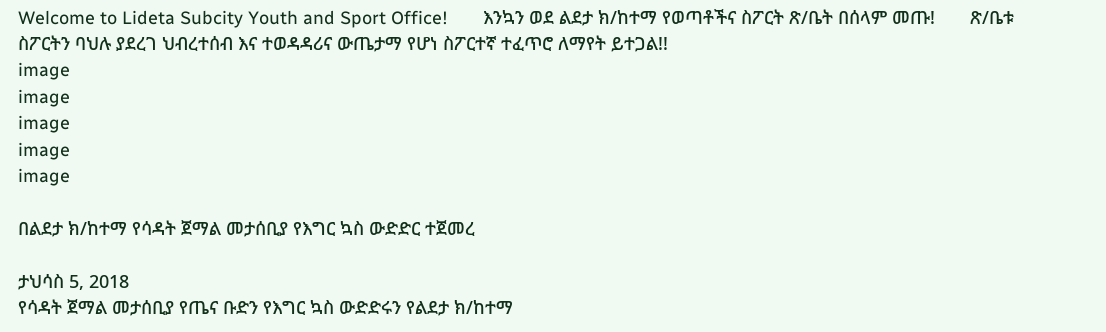Welcome to Lideta Subcity Youth and Sport Office!       እንኳን ወደ ልደታ ክ/ከተማ የወጣቶችና ስፖርት ጽ/ቤት በሰላም መጡ!       ጽ/ቤቱ ስፖርትን ባህሉ ያደረገ ህብረተሰብ እና ተወዳዳሪና ውጤታማ የሆነ ስፖርተኛ ተፈጥሮ ለማየት ይተጋል!!
image
image
image
image
image

በልደታ ክ/ከተማ የሳዳት ጀማል መታሰቢያ የእግር ኳስ ውድድር ተጀመረ

ታህሳስ 5, 2018
የሳዳት ጀማል መታሰቢያ የጤና ቡድን የእግር ኳስ ውድድሩን የልደታ ክ/ከተማ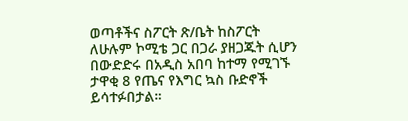ወጣቶችና ስፖርት ጽ/ቤት ከስፖርት ለሁሉም ኮሚቴ ጋር በጋራ ያዘጋጁት ሲሆን በውድድሩ በአዲስ አበባ ከተማ የሚገኙ ታዋቂ 8 የጤና የእግር ኳስ ቡድኖች ይሳተፉበታል።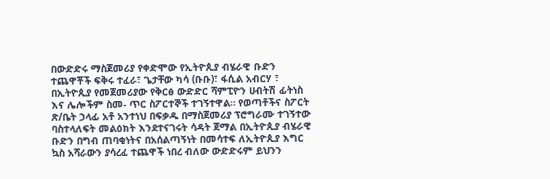በውድድሩ ማስጀመሪያ የቀድሞው የኢትዮጲያ ብሄራዊ ቡድን ተጨዋቾች ፍቅሩ ተፈራ፣ ጌታቸው ካሳ (ቡቡ)፣ ፋሲል አብርሃ ፣ በኢትዮጲያ የመጀመሪያው የቅርፅ ውድድር ሻምፒዮን ሀብትሽ ፊትነስ እና ሌሎችም ስመ- ጥር ስፖርተኞች ተገኝተዋል። የወጣቶችና ስፖርት ጽ/ቤት ኃላፊ አቶ አንተነህ በፍቃዱ በማስጀመሪያ ፕሮግራሙ ተገኝተው ባስተላለፍት መልዕክት እንደተናገሩት ሳዳት ጀማል በኢትዮጲያ ብሄራዊ ቡድን በግብ ጠባቂነትና በአሰልጣኝነት በመሳተፍ ለኢትዮጲያ እግር ኳስ አሻራውን ያሳረፈ ተጨዋች ነበረ ብለው ውድድሩም ይህንን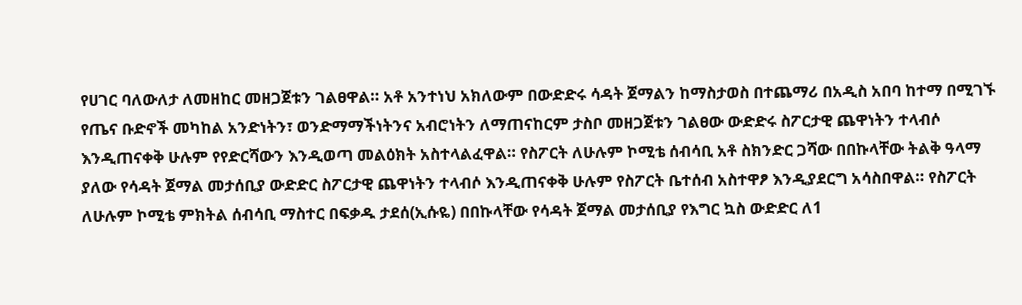የሀገር ባለውለታ ለመዘከር መዘጋጀቱን ገልፀዋል። አቶ አንተነህ አክለውም በውድድሩ ሳዳት ጀማልን ከማስታወስ በተጨማሪ በአዲስ አበባ ከተማ በሚገኙ የጤና ቡድኖች መካከል አንድነትን፣ ወንድማማችነትንና አብሮነትን ለማጠናከርም ታስቦ መዘጋጀቱን ገልፀው ውድድሩ ስፖርታዊ ጨዋነትን ተላብሶ እንዲጠናቀቅ ሁሉም የየድርሻውን እንዲወጣ መልዕክት አስተላልፈዋል። የስፖርት ለሁሉም ኮሚቴ ሰብሳቢ አቶ ስክንድር ጋሻው በበኩላቸው ትልቅ ዓላማ ያለው የሳዳት ጀማል መታሰቢያ ውድድር ስፖርታዊ ጨዋነትን ተላብሶ እንዲጠናቀቅ ሁሉም የስፖርት ቤተሰብ አስተዋፆ እንዲያደርግ አሳስበዋል። የስፖርት ለሁሉም ኮሚቴ ምክትል ሰብሳቢ ማስተር በፍቃዱ ታደሰ(ኢሱዬ) በበኩላቸው የሳዳት ጀማል መታሰቢያ የእግር ኳስ ውድድር ለ1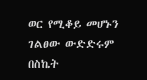ወር የሚቆይ መሆኑን ገልፀው ውድድሩም በስኬት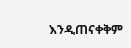እንዲጠናቀቅም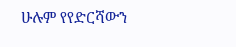ሁሉም የየድርሻውን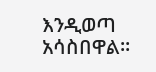እንዲወጣ አሳስበዋል።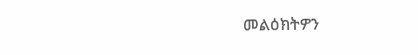መልዕክትዎን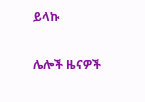ይላኩ

ሌሎች ዜናዎች